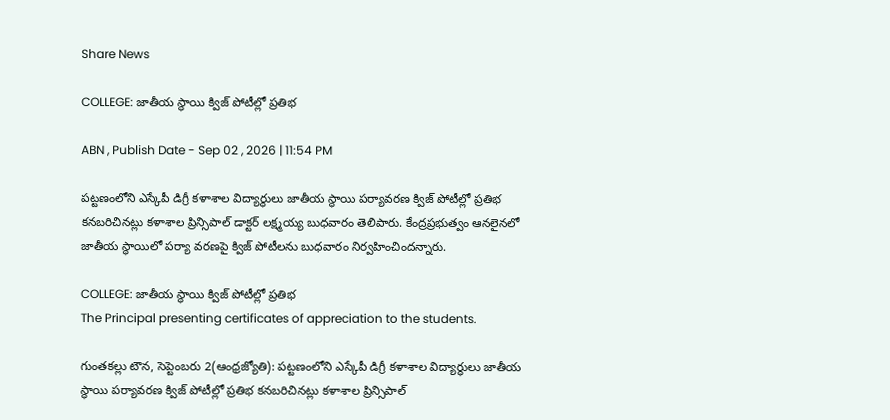Share News

COLLEGE: జాతీయ స్థాయి క్విజ్‌ పోటీల్లో ప్రతిభ

ABN , Publish Date - Sep 02 , 2026 | 11:54 PM

పట్టణంలోని ఎస్కేపీ డిగ్రీ కళాశాల విద్యార్థులు జాతీయ స్థాయి పర్యావరణ క్విజ్‌ పోటీల్లో ప్రతిభ కనబరిచినట్లు కళాశాల ప్రిన్సిపాల్‌ డాక్టర్‌ లక్ష్మయ్య బుధవారం తెలిపారు. కేంద్రప్రభుత్వం ఆనలైనలో జాతీయ స్థాయిలో పర్యా వరణపై క్విజ్‌ పోటీలను బుధవారం నిర్వహించిందన్నారు.

COLLEGE: జాతీయ స్థాయి క్విజ్‌ పోటీల్లో ప్రతిభ
The Principal presenting certificates of appreciation to the students.

గుంతకల్లు టౌన, సెప్టెంబరు 2(ఆంధ్రజ్యోతి): పట్టణంలోని ఎస్కేపీ డిగ్రీ కళాశాల విద్యార్థులు జాతీయ స్థాయి పర్యావరణ క్విజ్‌ పోటీల్లో ప్రతిభ కనబరిచినట్లు కళాశాల ప్రిన్సిపాల్‌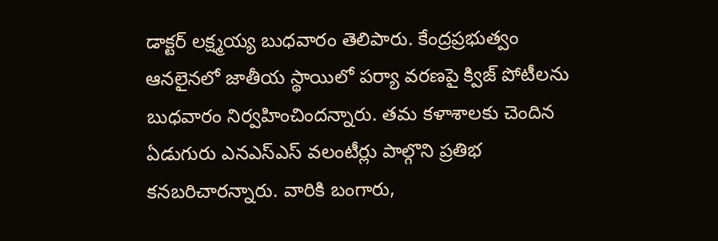డాక్టర్‌ లక్ష్మయ్య బుధవారం తెలిపారు. కేంద్రప్రభుత్వం ఆనలైనలో జాతీయ స్థాయిలో పర్యా వరణపై క్విజ్‌ పోటీలను బుధవారం నిర్వహించిందన్నారు. తమ కళాశాలకు చెందిన ఏడుగురు ఎనఎస్‌ఎస్‌ వలంటీర్లు పాల్గొని ప్రతిభ కనబరిచారన్నారు. వారికి బంగారు,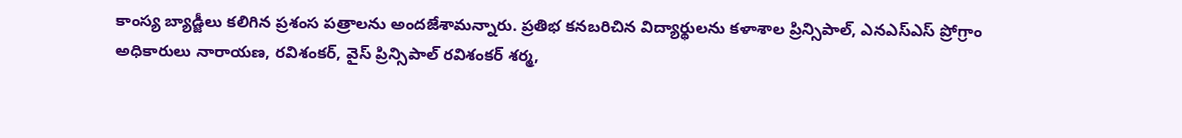కాంస్య బ్యాడ్జీలు కలిగిన ప్రశంస పత్రాలను అందజేశామన్నారు. ప్రతిభ కనబరిచిన విద్యార్థులను కళాశాల ప్రిన్సిపాల్‌, ఎనఎస్‌ఎస్‌ ప్రోగ్రాం అధికారులు నారాయణ, రవిశంకర్‌, వైస్‌ ప్రిన్సిపాల్‌ రవిశంకర్‌ శర్మ,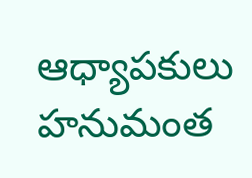ఆధ్యాపకులు హనుమంత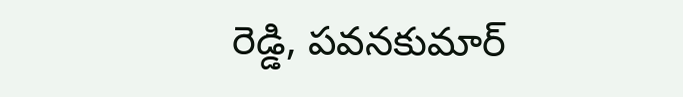రెడ్డి, పవనకుమార్‌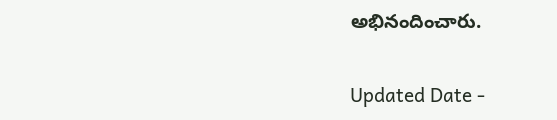అభినందించారు.

Updated Date -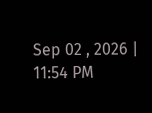Sep 02 , 2026 | 11:54 PM